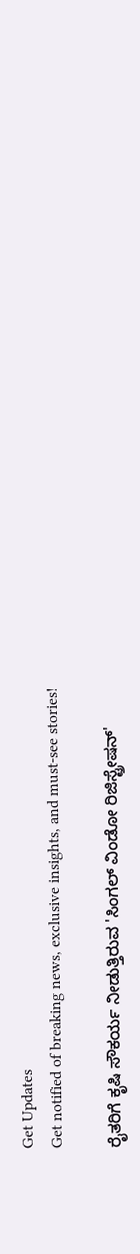Get Updates
Get notified of breaking news, exclusive insights, and must-see stories!

ರೈತರಿಗೆ ಕೃಷಿ ಸೌಕರ್ಯ ನೀಡುತ್ತಿರುವ 'ಸಿಂಗಲ್ ವಿಂಡೋ ರಿಜಿಸ್ಟ್ರೇಷನ್'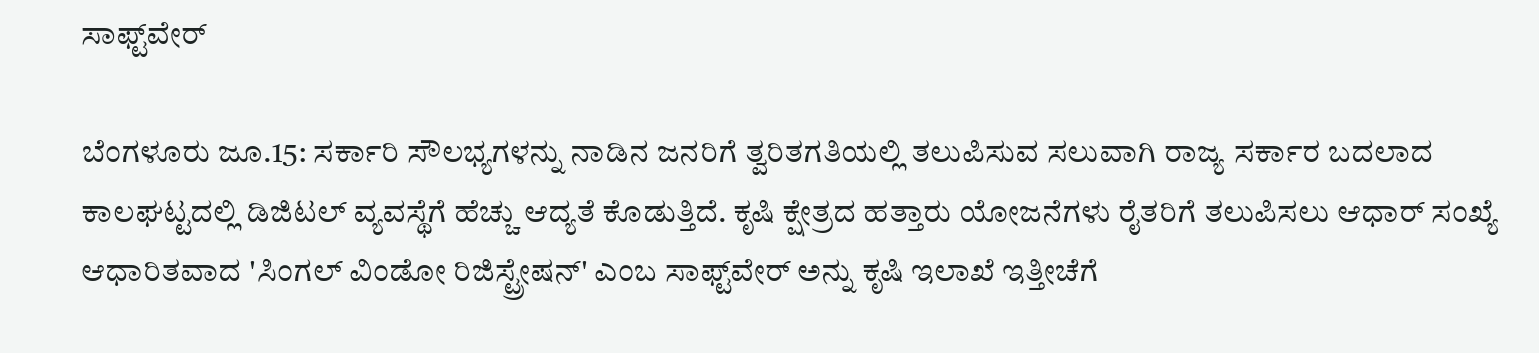ಸಾಫ್ಟ್‌ವೇರ್

ಬೆಂಗಳೂರು ಜೂ.15: ಸರ್ಕಾರಿ ಸೌಲಭ್ಯಗಳನ್ನು ನಾಡಿನ ಜನರಿಗೆ ತ್ವರಿತಗತಿಯಲ್ಲಿ ತಲುಪಿಸುವ ಸಲುವಾಗಿ ರಾಜ್ಯ ಸರ್ಕಾರ ಬದಲಾದ ಕಾಲಘಟ್ಟದಲ್ಲಿ ಡಿಜಿಟಲ್ ವ್ಯವಸ್ಥೆಗೆ ಹೆಚ್ಚು ಆದ್ಯತೆ ಕೊಡುತ್ತಿದೆ. ಕೃಷಿ ಕ್ಷೇತ್ರದ ಹತ್ತಾರು ಯೋಜನೆಗಳು ರೈತರಿಗೆ ತಲುಪಿಸಲು ಆಧಾರ್ ಸಂಖ್ಯೆ ಆಧಾರಿತವಾದ 'ಸಿಂಗಲ್ ವಿಂಡೋ ರಿಜಿಸ್ಟ್ರೇಷನ್' ಎಂಬ ಸಾಫ್ಟ್‌ವೇರ್ ಅನ್ನು ಕೃಷಿ ಇಲಾಖೆ ಇತ್ತೀಚೆಗೆ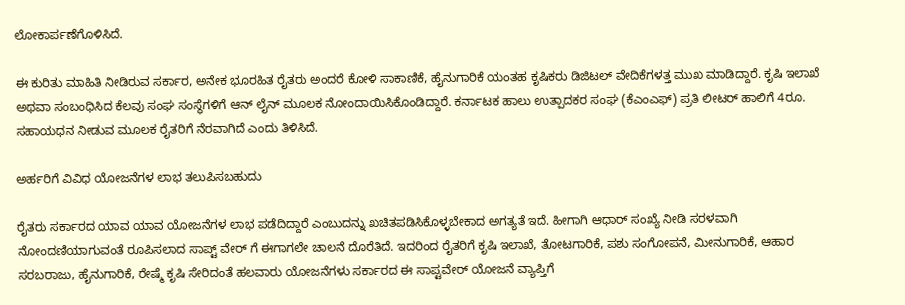ಲೋಕಾರ್ಪಣೆಗೊಳಿಸಿದೆ.

ಈ ಕುರಿತು ಮಾಹಿತಿ ನೀಡಿರುವ ಸರ್ಕಾರ, ಅನೇಕ ಭೂರಹಿತ ರೈತರು ಅಂದರೆ ಕೋಳಿ ಸಾಕಾಣಿಕೆ, ಹೈನುಗಾರಿಕೆ ಯಂತಹ ಕೃಷಿಕರು ಡಿಜಿಟಲ್ ವೇದಿಕೆಗಳತ್ತ ಮುಖ ಮಾಡಿದ್ದಾರೆ. ಕೃಷಿ ಇಲಾಖೆ ಅಥವಾ ಸಂಬಂಧಿಸಿದ ಕೆಲವು ಸಂಘ ಸಂಸ್ಥೆಗಳಿಗೆ ಆನ್ ಲೈನ್ ಮೂಲಕ ನೋಂದಾಯಿಸಿಕೊಂಡಿದ್ದಾರೆ. ಕರ್ನಾಟಕ ಹಾಲು ಉತ್ಪಾದಕರ ಸಂಘ (ಕೆಎಂಎಫ್) ಪ್ರತಿ ಲೀಟರ್ ಹಾಲಿಗೆ 4ರೂ. ಸಹಾಯಧನ ನೀಡುವ ಮೂಲಕ ರೈತರಿಗೆ ನೆರವಾಗಿದೆ ಎಂದು ತಿಳಿಸಿದೆ.

ಅರ್ಹರಿಗೆ ವಿವಿಧ ಯೋಜನೆಗಳ ಲಾಭ ತಲುಪಿಸಬಹುದು

ರೈತರು ಸರ್ಕಾರದ ಯಾವ ಯಾವ ಯೋಜನೆಗಳ ಲಾಭ ಪಡೆದಿದ್ದಾರೆ ಎಂಬುದನ್ನು ಖಚಿತಪಡಿಸಿಕೊಳ್ಳಬೇಕಾದ ಅಗತ್ಯತೆ ಇದೆ. ಹೀಗಾಗಿ ಆಧಾರ್ ಸಂಖ್ಯೆ ನೀಡಿ ಸರಳವಾಗಿ ನೋಂದಣಿಯಾಗುವಂತೆ ರೂಪಿಸಲಾದ ಸಾಪ್ಟ್ ವೇರ್ ಗೆ ಈಗಾಗಲೇ ಚಾಲನೆ ದೊರೆತಿದೆ. ಇದರಿಂದ ರೈತರಿಗೆ ಕೃಷಿ ಇಲಾಖೆ, ತೋಟಗಾರಿಕೆ, ಪಶು ಸಂಗೋಪನೆ, ಮೀನುಗಾರಿಕೆ, ಆಹಾರ ಸರಬರಾಜು, ಹೈನುಗಾರಿಕೆ, ರೇಷ್ಮೆ ಕೃಷಿ ಸೇರಿದಂತೆ ಹಲವಾರು ಯೋಜನೆಗಳು ಸರ್ಕಾರದ ಈ ಸಾಪ್ಟವೇರ್ ಯೋಜನೆ ವ್ಯಾಪ್ತಿಗೆ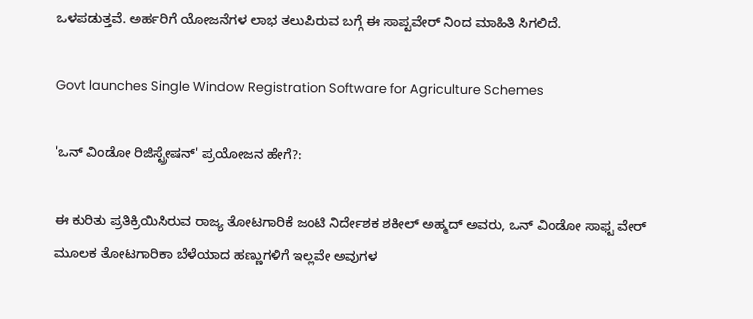ಒಳಪಡುತ್ತವೆ. ಅರ್ಹರಿಗೆ ಯೋಜನೆಗಳ ಲಾಭ ತಲುಪಿರುವ ಬಗ್ಗೆ ಈ ಸಾಪ್ಟವೇರ್ ನಿಂದ ಮಾಹಿತಿ ಸಿಗಲಿದೆ.

Govt launches Single Window Registration Software for Agriculture Schemes

'ಒನ್ ವಿಂಡೋ ರಿಜಿಸ್ಟ್ರೇಷನ್' ಪ್ರಯೋಜನ ಹೇಗೆ?:

ಈ ಕುರಿತು ಪ್ರತಿಕ್ರಿಯಿಸಿರುವ ರಾಜ್ಯ ತೋಟಗಾರಿಕೆ ಜಂಟಿ ನಿರ್ದೇಶಕ ಶಕೀಲ್ ಅಹ್ಮದ್ ಅವರು, ಒನ್ ವಿಂಡೋ ಸಾಫ್ಟ ವೇರ್ ಮೂಲಕ ತೋಟಗಾರಿಕಾ ಬೆಳೆಯಾದ ಹಣ್ಣುಗಳಿಗೆ ಇಲ್ಲವೇ ಅವುಗಳ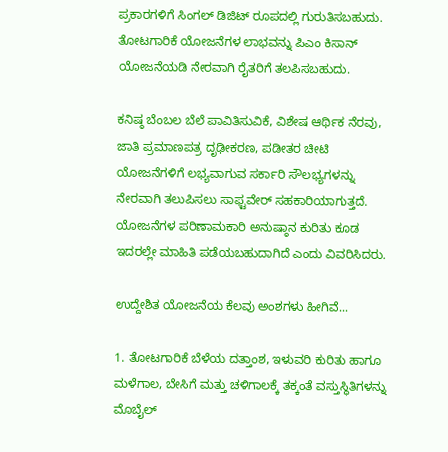ಪ್ರಕಾರಗಳಿಗೆ ಸಿಂಗಲ್ ಡಿಜಿಟ್ ರೂಪದಲ್ಲಿ ಗುರುತಿಸಬಹುದು. ತೋಟಗಾರಿಕೆ ಯೋಜನೆಗಳ ಲಾಭವನ್ನು ಪಿಎಂ ಕಿಸಾನ್ ಯೋಜನೆಯಡಿ ನೇರವಾಗಿ ರೈತರಿಗೆ ತಲಪಿಸಬಹುದು.

ಕನಿಷ್ಠ ಬೆಂಬಲ ಬೆಲೆ ಪಾವಿತಿಸುವಿಕೆ, ವಿಶೇಷ ಆರ್ಥಿಕ ನೆರವು, ಜಾತಿ ಪ್ರಮಾಣಪತ್ರ ದೃಢೀಕರಣ, ಪಡೀತರ ಚೀಟಿ ಯೋಜನೆಗಳಿಗೆ ಲಭ್ಯವಾಗುವ ಸರ್ಕಾರಿ ಸೌಲಭ್ಯಗಳನ್ನು ನೇರವಾಗಿ ತಲುಪಿಸಲು ಸಾಫ್ಟವೇರ್ ಸಹಕಾರಿಯಾಗುತ್ತದೆ. ಯೋಜನೆಗಳ ಪರಿಣಾಮಕಾರಿ ಅನುಷ್ಠಾನ ಕುರಿತು ಕೂಡ ಇದರಲ್ಲೇ ಮಾಹಿತಿ ಪಡೆಯಬಹುದಾಗಿದೆ ಎಂದು ವಿವರಿಸಿದರು.

ಉದ್ದೇಶಿತ ಯೋಜನೆಯ ಕೆಲವು ಅಂಶಗಳು ಹೀಗಿವೆ...

1. ತೋಟಗಾರಿಕೆ ಬೆಳೆಯ ದತ್ತಾಂಶ, ಇಳುವರಿ ಕುರಿತು ಹಾಗೂ ಮಳೆಗಾಲ, ಬೇಸಿಗೆ ಮತ್ತು ಚಳಿಗಾಲಕ್ಕೆ ತಕ್ಕಂತೆ ವಸ್ತುಸ್ಥಿತಿಗಳನ್ನು ಮೊಬೈಲ್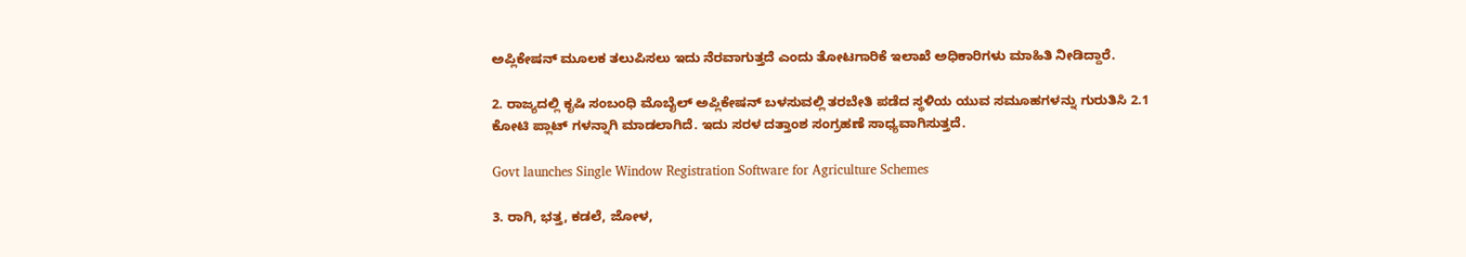ಅಪ್ಲಿಕೇಷನ್ ಮೂಲಕ ತಲುಪಿಸಲು ಇದು ನೆರವಾಗುತ್ತದೆ ಎಂದು ತೋಟಗಾರಿಕೆ ಇಲಾಖೆ ಅಧಿಕಾರಿಗಳು ಮಾಹಿತಿ ನೀಡಿದ್ದಾರೆ.

2. ರಾಜ್ಯದಲ್ಲಿ ಕೃಷಿ ಸಂಬಂಧಿ ಮೊಬೈಲ್ ಅಪ್ಲಿಕೇಷನ್ ಬಳಸುವಲ್ಲಿ ತರಬೇತಿ ಪಡೆದ ಸ್ಥಳಿಯ ಯುವ ಸಮೂಹಗಳನ್ನು ಗುರುತಿಸಿ 2.1 ಕೋಟಿ ಪ್ಲಾಟ್ ಗಳನ್ನಾಗಿ ಮಾಡಲಾಗಿದೆ. ಇದು ಸರಳ ದತ್ತಾಂಶ ಸಂಗ್ರಹಣೆ ಸಾಧ್ಯವಾಗಿಸುತ್ತದೆ.

Govt launches Single Window Registration Software for Agriculture Schemes

3. ರಾಗಿ, ಭತ್ತ, ಕಡಲೆ, ಜೋಳ,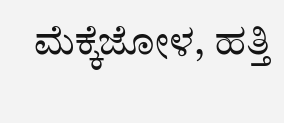ಮೆಕ್ಕೆಜೋಳ, ಹತ್ತಿ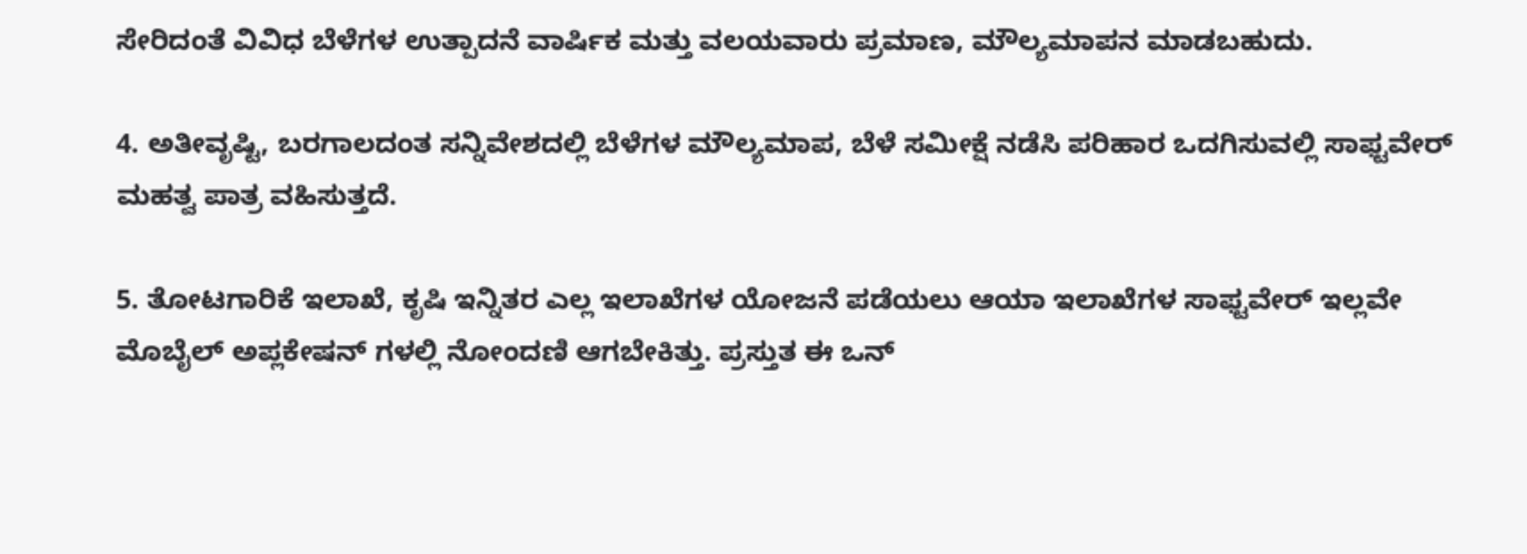ಸೇರಿದಂತೆ ವಿವಿಧ ಬೆಳೆಗಳ ಉತ್ಪಾದನೆ ವಾರ್ಷಿಕ ಮತ್ತು ವಲಯವಾರು ಪ್ರಮಾಣ, ಮೌಲ್ಯಮಾಪನ ಮಾಡಬಹುದು.

4. ಅತೀವೃಷ್ಟಿ, ಬರಗಾಲದಂತ ಸನ್ನಿವೇಶದಲ್ಲಿ ಬೆಳೆಗಳ ಮೌಲ್ಯಮಾಪ, ಬೆಳೆ ಸಮೀಕ್ಷೆ ನಡೆಸಿ ಪರಿಹಾರ ಒದಗಿಸುವಲ್ಲಿ ಸಾಫ್ಟವೇರ್ ಮಹತ್ವ ಪಾತ್ರ ವಹಿಸುತ್ತದೆ.

5. ತೋಟಗಾರಿಕೆ ಇಲಾಖೆ, ಕೃಷಿ ಇನ್ನಿತರ ಎಲ್ಲ ಇಲಾಖೆಗಳ ಯೋಜನೆ ಪಡೆಯಲು ಆಯಾ ಇಲಾಖೆಗಳ ಸಾಫ್ಟವೇರ್‌ ಇಲ್ಲವೇ ಮೊಬೈಲ್ ಅಪ್ಲಕೇಷನ್ ಗಳಲ್ಲಿ ನೋಂದಣಿ ಆಗಬೇಕಿತ್ತು. ಪ್ರಸ್ತುತ ಈ ಒನ್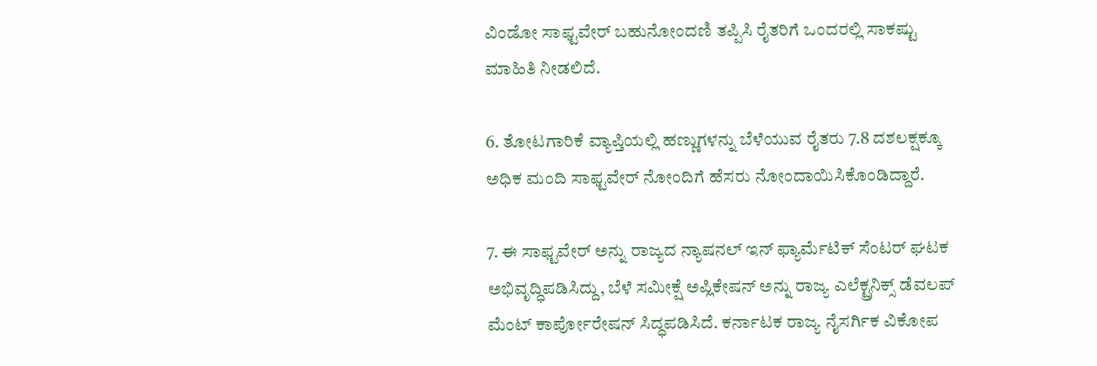ವಿಂಡೋ ಸಾಫ್ಟವೇರ್ ಬಹುನೋಂದಣಿ ತಪ್ಪಿಸಿ ರೈತರಿಗೆ ಒಂದರಲ್ಲಿ ಸಾಕಷ್ಟು ಮಾಹಿತಿ ನೀಡಲಿದೆ.

6. ತೋಟಗಾರಿಕೆ ವ್ಯಾಪ್ತಿಯಲ್ಲಿ ಹಣ್ಣುಗಳನ್ನು ಬೆಳೆಯುವ ರೈತರು 7.8 ದಶಲಕ್ಷಕ್ಕೂ ಅಧಿಕ ಮಂದಿ ಸಾಫ್ಟವೇರ್ ನೋಂದಿಗೆ ಹೆಸರು ನೋಂದಾಯಿಸಿಕೊಂಡಿದ್ದಾರೆ.

7. ಈ ಸಾಫ್ಟವೇರ್ ಅನ್ನು ರಾಜ್ಯದ ನ್ಯಾಷನಲ್ ಇನ್ ಫ್ಯಾರ್ಮೆಟಿಕ್ ಸೆಂಟರ್ ಘಟಕ ಅಭಿವೃದ್ಧಿಪಡಿಸಿದ್ದು, ಬೆಳೆ ಸಮೀಕ್ಷೆ ಅಪ್ಲಿಕೇಷನ್ ಅನ್ನು ರಾಜ್ಯ ಎಲೆಕ್ಟ್ರನಿಕ್ಸ್ ಡೆವಲಪ್ ಮೆಂಟ್ ಕಾರ್ಪೋರೇಷನ್ ಸಿದ್ಧಪಡಿಸಿದೆ. ಕರ್ನಾಟಕ ರಾಜ್ಯ ನೈಸರ್ಗಿಕ ವಿಕೋಪ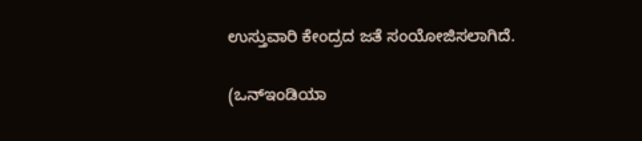ಉಸ್ತುವಾರಿ ಕೇಂದ್ರದ ಜತೆ ಸಂಯೋಜಿಸಲಾಗಿದೆ.

(ಒನ್ಇಂಡಿಯಾ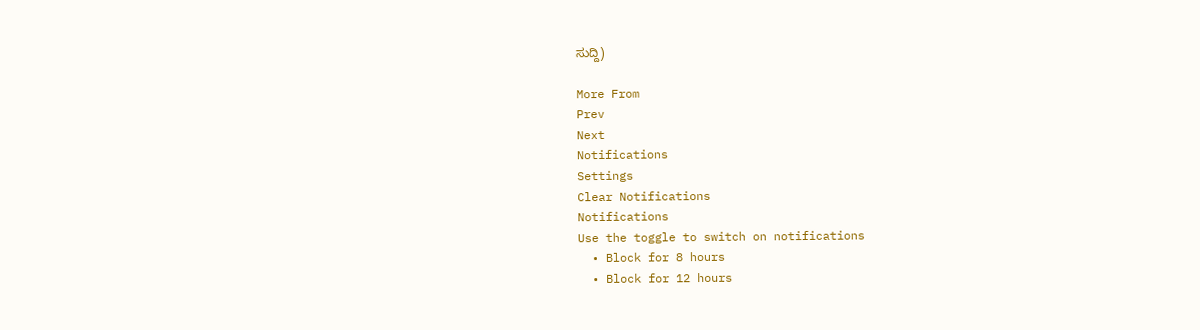ಸುದ್ದಿ)

More From
Prev
Next
Notifications
Settings
Clear Notifications
Notifications
Use the toggle to switch on notifications
  • Block for 8 hours
  • Block for 12 hours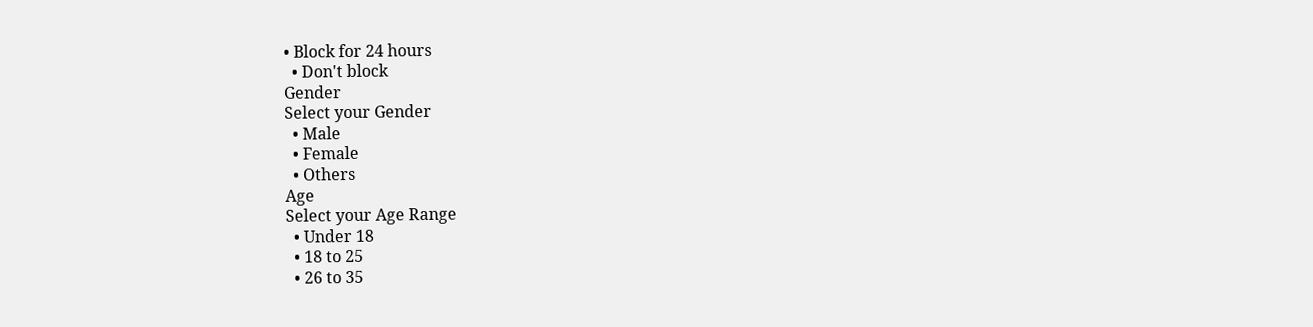• Block for 24 hours
  • Don't block
Gender
Select your Gender
  • Male
  • Female
  • Others
Age
Select your Age Range
  • Under 18
  • 18 to 25
  • 26 to 35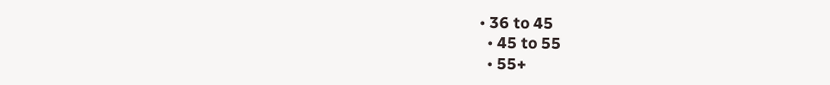• 36 to 45
  • 45 to 55
  • 55+